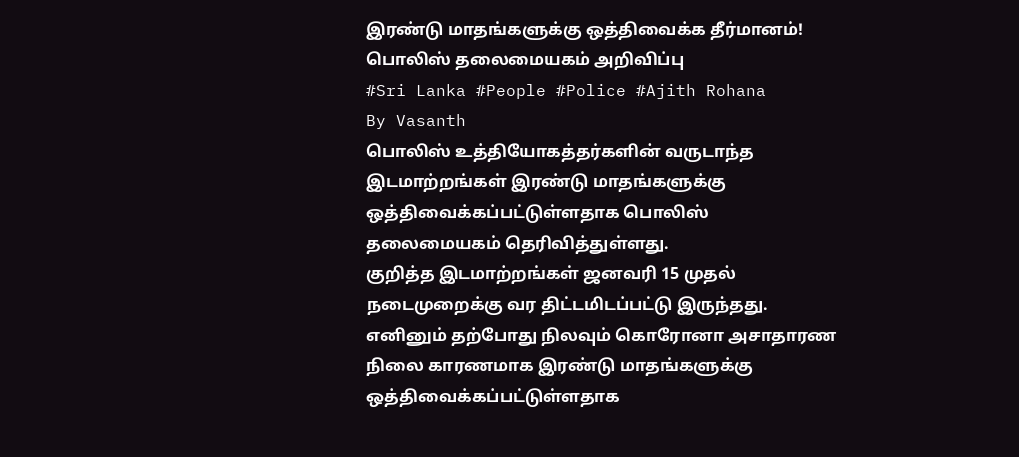இரண்டு மாதங்களுக்கு ஒத்திவைக்க தீர்மானம்! பொலிஸ் தலைமையகம் அறிவிப்பு
#Sri Lanka #People #Police #Ajith Rohana
By Vasanth
பொலிஸ் உத்தியோகத்தர்களின் வருடாந்த இடமாற்றங்கள் இரண்டு மாதங்களுக்கு ஒத்திவைக்கப்பட்டுள்ளதாக பொலிஸ் தலைமையகம் தெரிவித்துள்ளது.
குறித்த இடமாற்றங்கள் ஜனவரி 15 முதல் நடைமுறைக்கு வர திட்டமிடப்பட்டு இருந்தது. எனினும் தற்போது நிலவும் கொரோனா அசாதாரண நிலை காரணமாக இரண்டு மாதங்களுக்கு ஒத்திவைக்கப்பட்டுள்ளதாக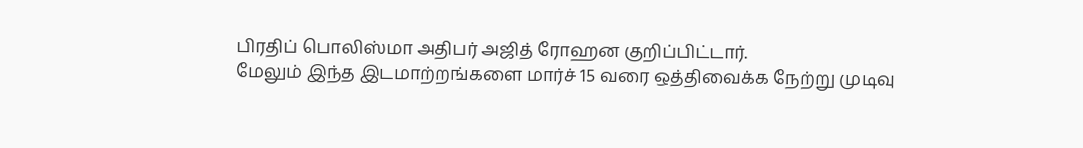பிரதிப் பொலிஸ்மா அதிபர் அஜித் ரோஹன குறிப்பிட்டார்.
மேலும் இந்த இடமாற்றங்களை மார்ச் 15 வரை ஒத்திவைக்க நேற்று முடிவு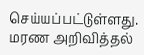செய்யப்பட்டுள்ளது.
மரண அறிவித்தல்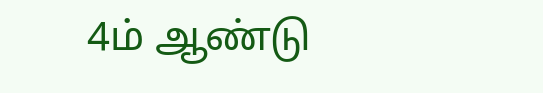4ம் ஆண்டு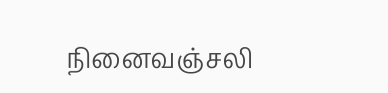நினைவஞ்சலி